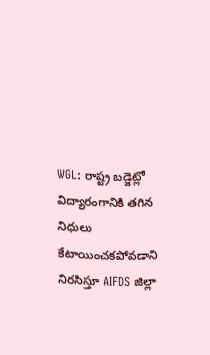WGL: రాష్ట్ర బడ్జెట్లో విద్యారంగానికి తగిన నిధులు కేటాయించకపోవడాని నిరసిస్తూ AIFDS జిల్లా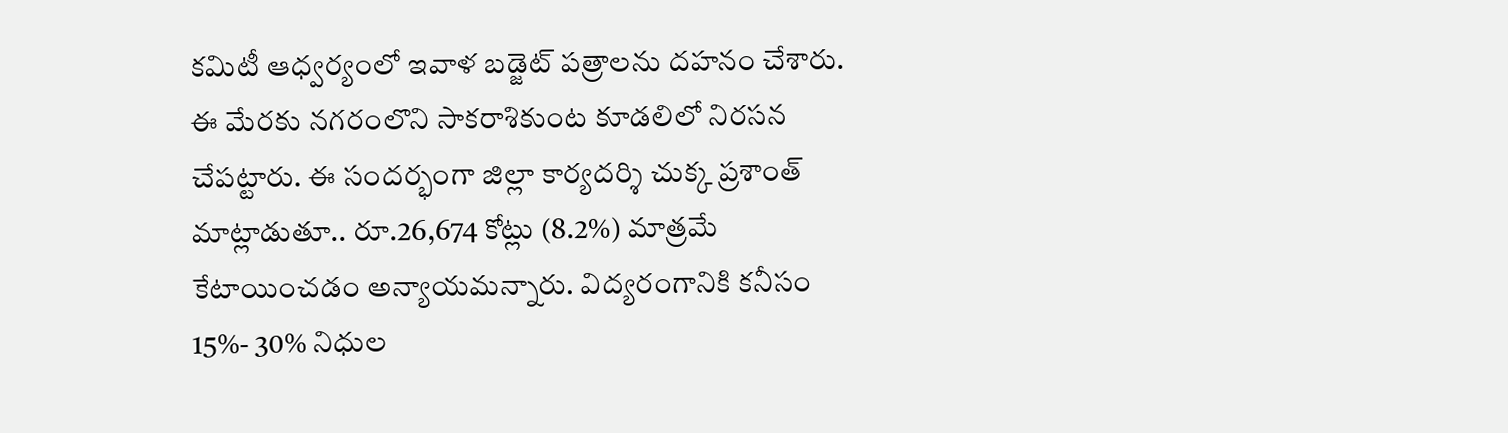కమిటీ ఆధ్వర్యంలో ఇవాళ బడ్జెట్ పత్రాలను దహనం చేశారు. ఈ మేరకు నగరంలొని సాకరాశికుంట కూడలిలో నిరసన చేపట్టారు. ఈ సందర్భంగా జిల్లా కార్యదర్శి చుక్క ప్రశాంత్ మాట్లాడుతూ.. రూ.26,674 కోట్లు (8.2%) మాత్రమే కేటాయించడం అన్యాయమన్నారు. విద్యరంగానికి కనీసం 15%- 30% నిధుల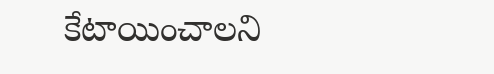కేటాయించాలని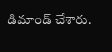డిమాండ్ చేశారు.